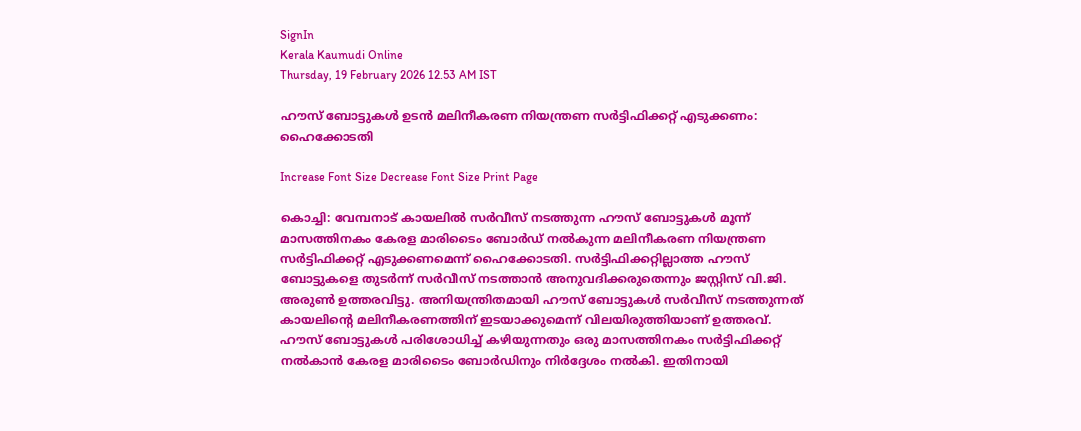SignIn
Kerala Kaumudi Online
Thursday, 19 February 2026 12.53 AM IST

ഹൗസ് ബോട്ടുകൾ ഉടൻ മലിനീകരണ നിയന്ത്രണ സർട്ടിഫിക്കറ്റ് എടുക്കണം: ഹൈക്കോടതി

Increase Font Size Decrease Font Size Print Page

കൊച്ചി: വേമ്പനാട് കായലിൽ സർവീസ് നടത്തുന്ന ഹൗസ് ബോട്ടുകൾ മൂന്ന് മാസത്തിനകം കേരള മാരിടൈം ബോർഡ് നൽകുന്ന മലിനീകരണ നിയന്ത്രണ സർട്ടിഫിക്കറ്റ് എടുക്കണമെന്ന് ഹൈക്കോടതി. സർട്ടിഫിക്കറ്റില്ലാത്ത ഹൗസ് ബോട്ടുകളെ തുടർന്ന് സർവീസ് നടത്താൻ അനുവദിക്കരുതെന്നും ജസ്റ്റിസ് വി.ജി. അരുൺ ഉത്തരവിട്ടു. അനിയന്ത്രിതമായി ഹൗസ് ബോട്ടുകൾ സർവീസ് നടത്തുന്നത് കായലിന്റെ മലിനീകരണത്തിന് ഇടയാക്കുമെന്ന് വിലയിരുത്തിയാണ് ഉത്തരവ്.
ഹൗസ് ബോട്ടുകൾ പരിശോധിച്ച് കഴിയുന്നതും ഒരു മാസത്തിനകം സർട്ടിഫിക്കറ്റ് നൽകാൻ കേരള മാരിടൈം ബോർഡിനും നിർദ്ദേശം നൽകി. ഇതിനായി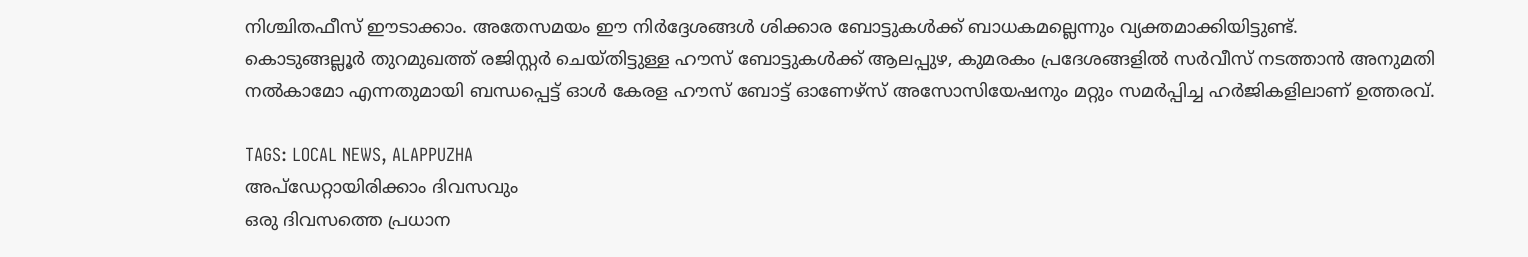നിശ്ചിതഫീസ് ഈടാക്കാം. അതേസമയം ഈ നിർദ്ദേശങ്ങൾ ശിക്കാര ബോട്ടുകൾക്ക് ബാധകമല്ലെന്നും വ്യക്തമാക്കിയിട്ടുണ്ട്.
കൊടുങ്ങല്ലൂർ തുറമുഖത്ത് രജിസ്റ്റർ ചെയ്തിട്ടുള്ള ഹൗസ് ബോട്ടുകൾക്ക് ആലപ്പുഴ, കുമരകം പ്രദേശങ്ങളിൽ സർവീസ് നടത്താൻ അനുമതി നൽകാമോ എന്നതുമായി ബന്ധപ്പെട്ട് ഓൾ കേരള ഹൗസ് ബോട്ട് ഓണേഴ്‌സ് അസോസിയേഷനും മറ്റും സമർപ്പിച്ച ഹർജികളിലാണ് ഉത്തരവ്.

TAGS: LOCAL NEWS, ALAPPUZHA
അപ്ഡേറ്റായിരിക്കാം ദിവസവും
ഒരു ദിവസത്തെ പ്രധാന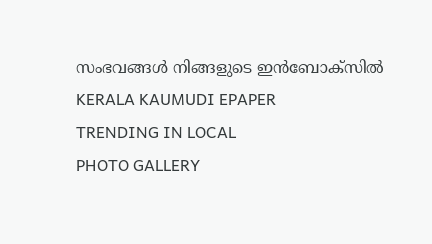സംഭവങ്ങൾ നിങ്ങളുടെ ഇൻബോക്സിൽ
KERALA KAUMUDI EPAPER
TRENDING IN LOCAL
PHOTO GALLERY